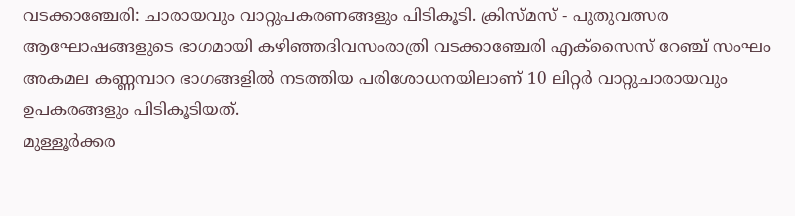വടക്കാഞ്ചേരി: ചാരായവും വാറ്റുപകരണങ്ങളും പിടികൂടി. ക്രിസ്മസ് - പുതുവത്സര ആഘോഷങ്ങളുടെ ഭാഗമായി കഴിഞ്ഞദിവസംരാത്രി വടക്കാഞ്ചേരി എക്സൈസ് റേഞ്ച് സംഘം അകമല കണ്ണമ്പാറ ഭാഗങ്ങളിൽ നടത്തിയ പരിശോധനയിലാണ് 10 ലിറ്റർ വാറ്റുചാരായവും ഉപകരങ്ങളും പിടികൂടിയത്.
മുള്ളൂർക്കര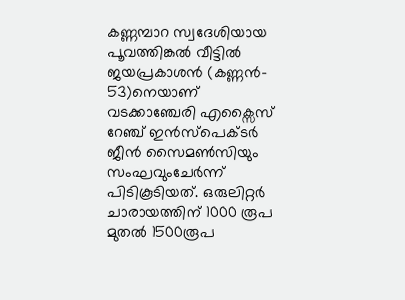കണ്ണമ്പാറ സ്വദേശിയായ പൂവത്തിങ്കൽ വീട്ടിൽ ജയപ്രകാശൻ (കണ്ണൻ- 53)നെയാണ് വടക്കാഞ്ചേരി എക്സൈസ് റേഞ്ച് ഇൻസ്പെക്ടർ ജീൻ സൈമൺസിയും സംഘവുംചേർന്ന് പിടികൂടിയത്. ഒരുലിറ്റർ ചാരായത്തിന് 1000 രൂപ മുതൽ 1500രൂപ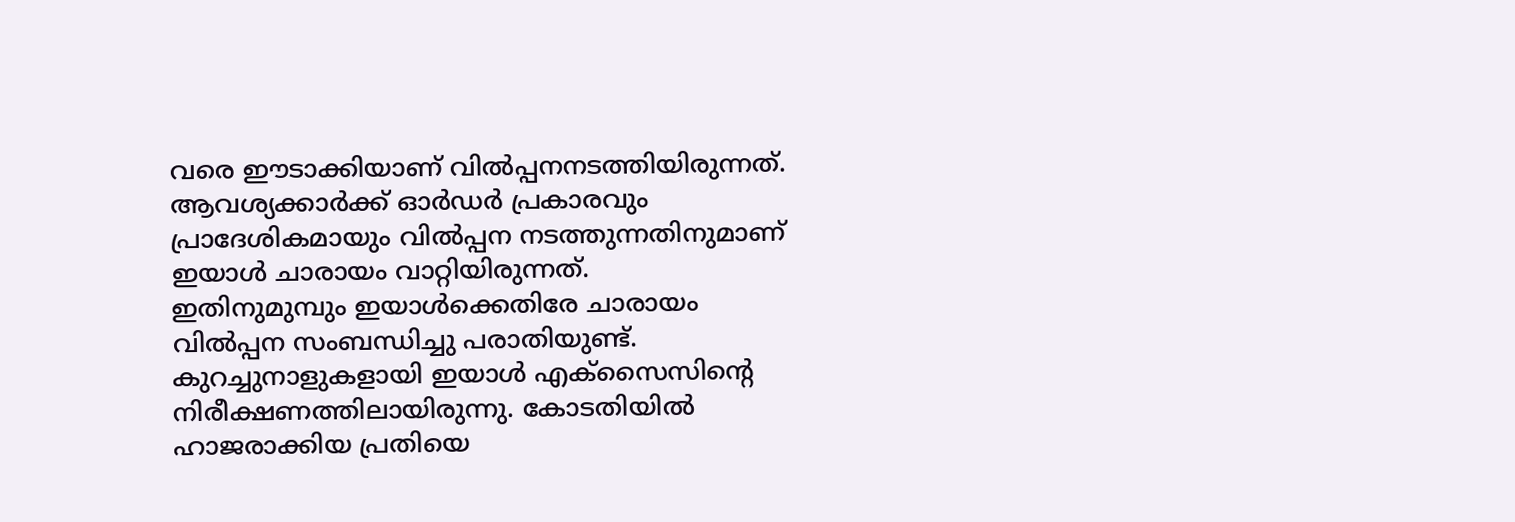വരെ ഈടാക്കിയാണ് വിൽപ്പനനടത്തിയിരുന്നത്.
ആവശ്യക്കാർക്ക് ഓർഡർ പ്രകാരവും പ്രാദേശികമായും വിൽപ്പന നടത്തുന്നതിനുമാണ് ഇയാൾ ചാരായം വാറ്റിയിരുന്നത്.
ഇതിനുമുമ്പും ഇയാൾക്കെതിരേ ചാരായം വിൽപ്പന സംബന്ധിച്ചു പരാതിയുണ്ട്. കുറച്ചുനാളുകളായി ഇയാൾ എക്സൈസിന്റെ നിരീക്ഷണത്തിലായിരുന്നു. കോടതിയിൽ ഹാജരാക്കിയ പ്രതിയെ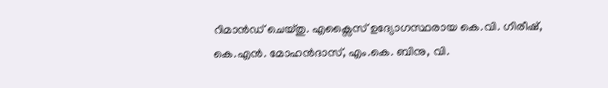റിമാൻഡ് ചെയ്തു. എക്സൈസ് ഉദ്യോഗസ്ഥരായ കെ.വി. ഗിരീഷ്, കെ.എൻ. മോഹൻദാസ്, എം.കെ. ബിനു, വി.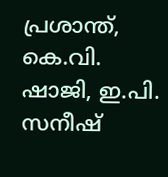പ്രശാന്ത്, കെ.വി. ഷാജി, ഇ.പി. സനീഷ്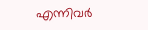എന്നിവർ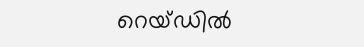റെയ്ഡിൽ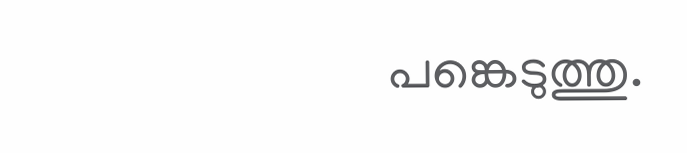പങ്കെടുത്തു.